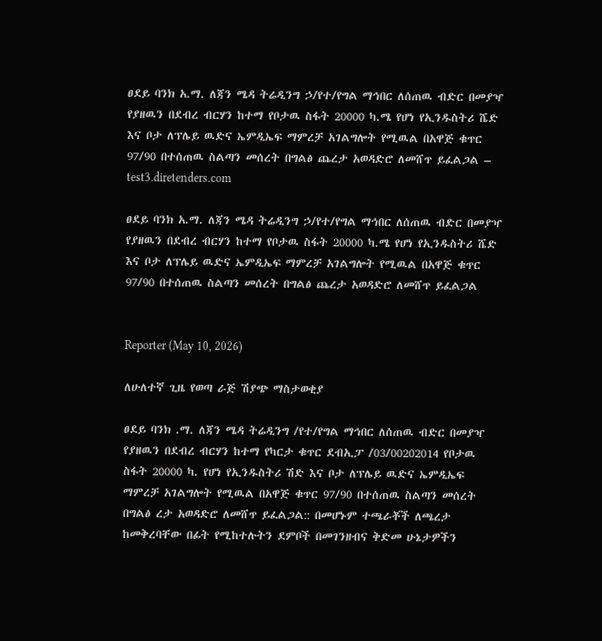ፀደይ ባንክ አ.ማ. ለጃን ሜዳ ትሬዲንግ ኃ/የተ/የግል ማኅበር ለሰጠዉ ብድር በመያዣ የያዘዉን በደብረ ብርሃን ከተማ የቦታዉ ስፋት 20000 ካ.ሜ የሆነ የኢንዱስትሪ ሼድ እና ቦታ ለፕሌይ ዉድና ኤምዲኤፍ ማምረቻ አገልግሎት የሚዉል በአዋጅ ቁጥር 97/90 በተሰጠዉ ስልጣን መሰረት በግልፅ ጨረታ አወዳድሮ ለመሸጥ ይፈልጋል – test3.diretenders.com

ፀደይ ባንክ አ.ማ. ለጃን ሜዳ ትሬዲንግ ኃ/የተ/የግል ማኅበር ለሰጠዉ ብድር በመያዣ የያዘዉን በደብረ ብርሃን ከተማ የቦታዉ ስፋት 20000 ካ.ሜ የሆነ የኢንዱስትሪ ሼድ እና ቦታ ለፕሌይ ዉድና ኤምዲኤፍ ማምረቻ አገልግሎት የሚዉል በአዋጅ ቁጥር 97/90 በተሰጠዉ ስልጣን መሰረት በግልፅ ጨረታ አወዳድሮ ለመሸጥ ይፈልጋል


Reporter (May 10, 2026)

ለሁለተኛ ጊዜ የወጣ ራጅ ሽያጭ ማስታወቂያ

ፀደይ ባንክ .ማ. ለጃን ሜዳ ትሬዲንግ /የተ/የግል ማኅበር ለሰጠዉ ብድር በመያዣ የያዘዉን በደብረ ብርሃን ከተማ የካርታ ቁጥር ደብኢፓ /03/00202014 የቦታዉ ስፋት 20000 ካ. የሆነ የኢንዱስትሪ ሽድ እና ቦታ ለፕሌይ ዉድና ኤምዲኤፍ ማምረቻ አገልግሎት የሚዉል በአዋጅ ቁጥር 97/90 በተሰጠዉ ስልጣን መሰረት በግልፅ ረታ አወዳድሮ ለመሸጥ ይፈልጋል:: በመሆኑም ተጫራቾች ለጫረታ ከመቅረባቸው በፊት የሚከተሉትን ደምቦች በመገንዘብና ቅድመ ሁኔታዎችን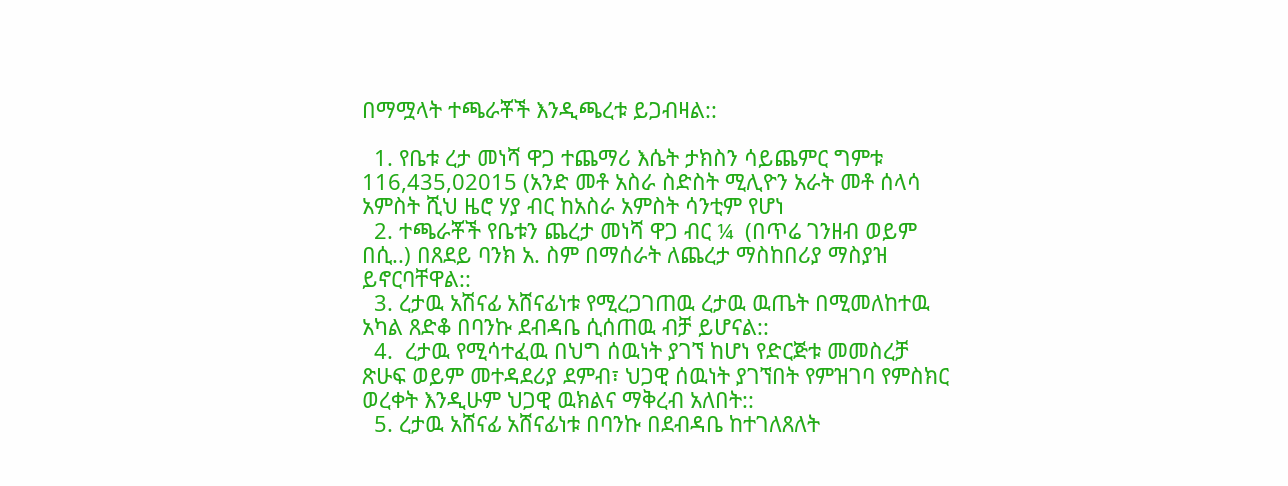በማሟላት ተጫራቾች እንዲጫረቱ ይጋብዛል::

  1. የቤቱ ረታ መነሻ ዋጋ ተጨማሪ እሴት ታክስን ሳይጨምር ግምቱ 116,435,02015 (አንድ መቶ አስራ ስድስት ሚሊዮን አራት መቶ ሰላሳ አምስት ሺህ ዜሮ ሃያ ብር ከአስራ አምስት ሳንቲም የሆነ
  2. ተጫራቾች የቤቱን ጨረታ መነሻ ዋጋ ብር ¼  (በጥሬ ገንዘብ ወይም በሲ..) በጸደይ ባንክ አ. ስም በማሰራት ለጨረታ ማስከበሪያ ማስያዝ ይኖርባቸዋል::
  3. ረታዉ አሽናፊ አሸናፊነቱ የሚረጋገጠዉ ረታዉ ዉጤት በሚመለከተዉ አካል ጸድቆ በባንኩ ደብዳቤ ሲሰጠዉ ብቻ ይሆናል::
  4.  ረታዉ የሚሳተፈዉ በህግ ሰዉነት ያገኘ ከሆነ የድርጅቱ መመስረቻ ጽሁፍ ወይም መተዳደሪያ ደምብ፣ ህጋዊ ሰዉነት ያገኘበት የምዝገባ የምስክር ወረቀት እንዲሁም ህጋዊ ዉክልና ማቅረብ አለበት::
  5. ረታዉ አሸናፊ አሸናፊነቱ በባንኩ በደብዳቤ ከተገለጸለት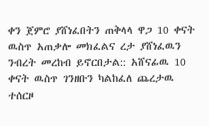ቀን ጀምሮ ያሸነፈበትን ጠቅላላ ዋጋ 10 ቀናት ዉስጥ አጠቃሎ መክፈልና ረታ ያሸነፈዉን ንብረት መረከብ ይኖርበታል:: አሸናፊዉ 10 ቀናት ዉስጥ ገንዘቡን ካልከፈለ ጨረታዉ ተሰርዞ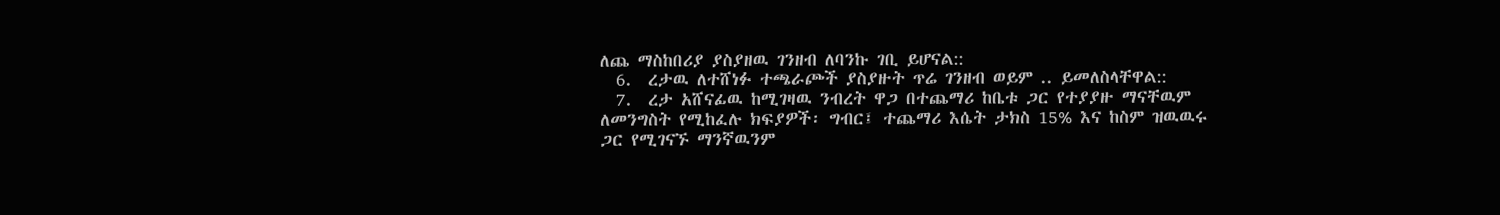ለጨ ማስከበሪያ ያስያዘዉ ገንዘብ ለባንኩ ገቢ ይሆናል::
  6.  ረታዉ ለተሸነፉ ተጫራጮች ያስያዙት ጥሬ ገንዘብ ወይም .. ይመለስላቸዋል::
  7.  ረታ አሸናፊዉ ከሚገዛዉ ንብረት ዋጋ በተጨማሪ ከቤቱ ጋር የተያያዙ ማናቸዉም ለመንግስት የሚከፈሉ ክፍያዎች፡ ግብር፤ ተጨማሪ እሴት ታክስ 15% እና ከስም ዝዉዉሩ ጋር የሚገናኙ ማንኛዉንም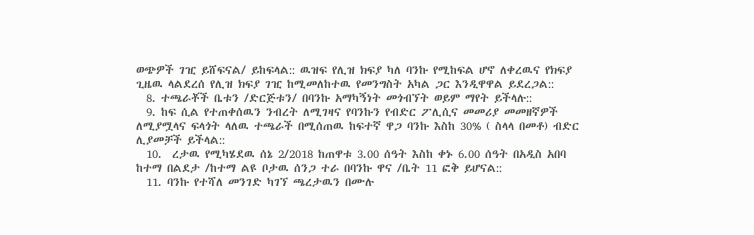ወጭዎች ገዢ ይሸፍናል/ ይከፍላል:: ዉዝፍ የሊዝ ክፍያ ካለ ባንኩ የሚከፍል ሆኖ ለቀረዉና የክፍያ ጊዜዉ ላልደረሰ የሊዝ ክፍያ ገዢ ከሚመለከተዉ የመንግስት አካል ጋር እንዲዋዋል ይደረጋል::
  8. ተጫራቾች ቤቱን /ድርጅቱን/ በባንኩ አማካኝነት መጎብኘት ወይም ማየት ይችላሉ::
  9. ከፍ ሲል የተጠቀሰዉን ንብረት ለሚገዛና የባንኩን የብድር ፖሊሲና መመሪያ መመዘኛዎች ለሚያሟላና ፍላጎት ላለዉ ተጫራች በሚሰጠዉ ከፍተኛ ዋጋ ባንኩ እስከ 30% ( ስላላ በመቶ) ብድር ሊያመቻች ይችላል::
  10.  ረታዉ የሚካሄደዉ ሰኔ 2/2018 ከጠዋቱ 3.00 ሰዓት እስከ ቀኑ 6.00 ሰዓት በአዲስ አበባ ከተማ በልደታ /ከተማ ልዩ ቦታዉ ሰንጋ ተራ በባንኩ ዋና /ቤት 11 ፎቅ ይሆናል::
  11. ባንኩ የተሻለ መንገድ ካገኘ ጫረታዉን በሙሉ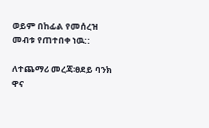ወይም በከፊል የመሰረዝ መብቱ የጠተበቀ ነዉ::

ለተጨማሪ መረጃ፡ፀደይ ባንክ ዋና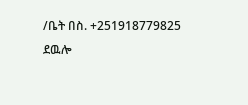/ቤት በስ. +251918779825 ደዉሎ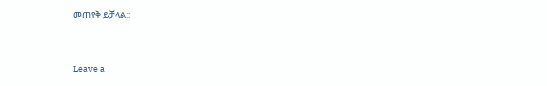መጠየቅ ይቻላል::


Leave a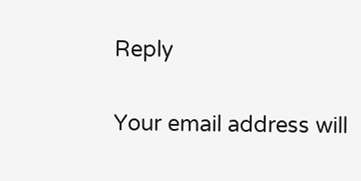Reply

Your email address will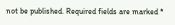not be published. Required fields are marked *